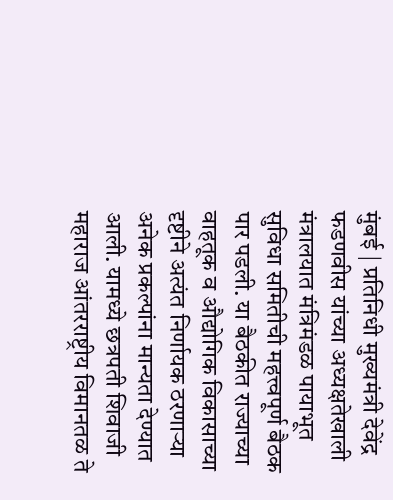मुंबई | प्रतिनिधी मुख्यमंत्री देवेंद्र फडणवीस यांच्या अध्यक्षतेखाली मंत्रालयात मंत्रिमंडळ पायाभूत सुविधा समितीची महत्त्वपूर्ण बैठक पार पडली. या बैठकीत राज्याच्या वाहतूक व औद्योगिक विकासाच्या दृष्टीने अत्यंत निर्णायक ठरणाऱ्या अनेक प्रकल्पांना मान्यता देण्यात आली. यामध्ये छत्रपती शिवाजी महाराज आंतरराष्ट्रीय विमानतळ ते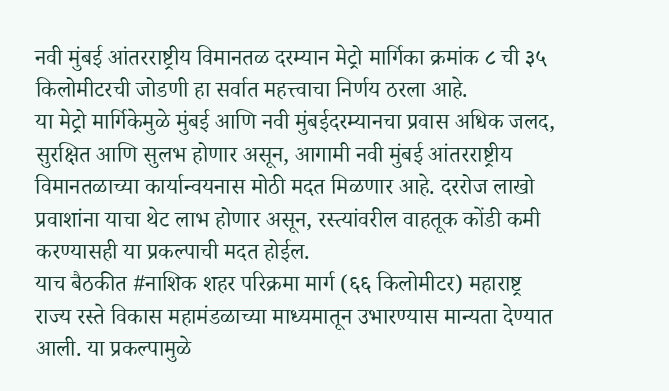नवी मुंबई आंतरराष्ट्रीय विमानतळ दरम्यान मेट्रो मार्गिका क्रमांक ८ ची ३५ किलोमीटरची जोडणी हा सर्वात महत्त्वाचा निर्णय ठरला आहे.
या मेट्रो मार्गिकेमुळे मुंबई आणि नवी मुंबईदरम्यानचा प्रवास अधिक जलद, सुरक्षित आणि सुलभ होणार असून, आगामी नवी मुंबई आंतरराष्ट्रीय विमानतळाच्या कार्यान्वयनास मोठी मदत मिळणार आहे. दररोज लाखो प्रवाशांना याचा थेट लाभ होणार असून, रस्त्यांवरील वाहतूक कोंडी कमी करण्यासही या प्रकल्पाची मदत होईल.
याच बैठकीत #नाशिक शहर परिक्रमा मार्ग (६६ किलोमीटर) महाराष्ट्र राज्य रस्ते विकास महामंडळाच्या माध्यमातून उभारण्यास मान्यता देण्यात आली. या प्रकल्पामुळे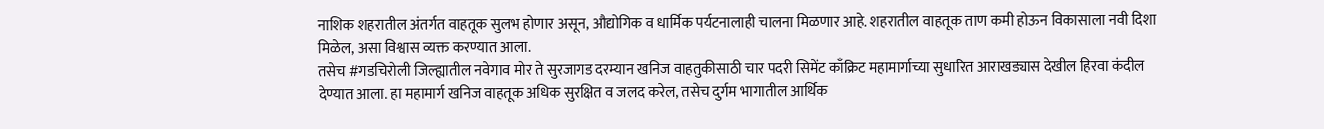नाशिक शहरातील अंतर्गत वाहतूक सुलभ होणार असून, औद्योगिक व धार्मिक पर्यटनालाही चालना मिळणार आहे. शहरातील वाहतूक ताण कमी होऊन विकासाला नवी दिशा मिळेल, असा विश्वास व्यक्त करण्यात आला.
तसेच #गडचिरोली जिल्ह्यातील नवेगाव मोर ते सुरजागड दरम्यान खनिज वाहतुकीसाठी चार पदरी सिमेंट काँक्रिट महामार्गाच्या सुधारित आराखड्यास देखील हिरवा कंदील देण्यात आला. हा महामार्ग खनिज वाहतूक अधिक सुरक्षित व जलद करेल, तसेच दुर्गम भागातील आर्थिक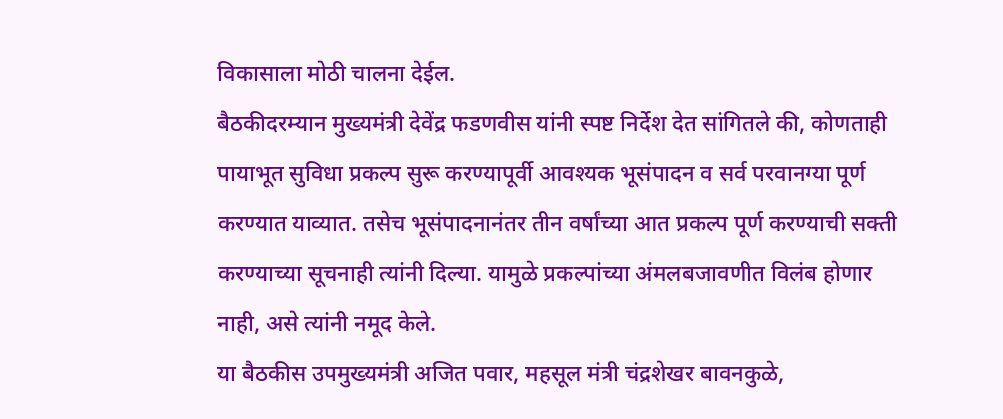विकासाला मोठी चालना देईल.
बैठकीदरम्यान मुख्यमंत्री देवेंद्र फडणवीस यांनी स्पष्ट निर्देश देत सांगितले की, कोणताही पायाभूत सुविधा प्रकल्प सुरू करण्यापूर्वी आवश्यक भूसंपादन व सर्व परवानग्या पूर्ण करण्यात याव्यात. तसेच भूसंपादनानंतर तीन वर्षांच्या आत प्रकल्प पूर्ण करण्याची सक्ती करण्याच्या सूचनाही त्यांनी दिल्या. यामुळे प्रकल्पांच्या अंमलबजावणीत विलंब होणार नाही, असे त्यांनी नमूद केले.
या बैठकीस उपमुख्यमंत्री अजित पवार, महसूल मंत्री चंद्रशेखर बावनकुळे,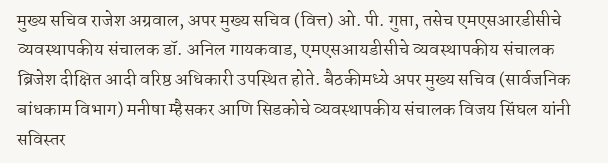मुख्य सचिव राजेश अग्रवाल, अपर मुख्य सचिव (वित्त) ओ. पी. गुप्ता, तसेच एमएसआरडीसीचे व्यवस्थापकीय संचालक डॉ. अनिल गायकवाड, एमएसआयडीसीचे व्यवस्थापकीय संचालक ब्रिजेश दीक्षित आदी वरिष्ठ अधिकारी उपस्थित होते. बैठकीमध्ये अपर मुख्य सचिव (सार्वजनिक बांधकाम विभाग) मनीषा म्हैसकर आणि सिडकोचे व्यवस्थापकीय संचालक विजय सिंघल यांनी सविस्तर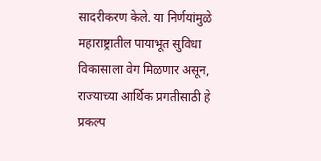सादरीकरण केले. या निर्णयांमुळे महाराष्ट्रातील पायाभूत सुविधा विकासाला वेग मिळणार असून, राज्याच्या आर्थिक प्रगतीसाठी हे प्रकल्प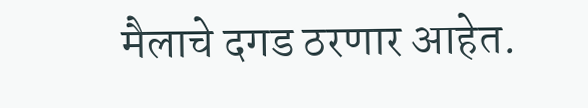मैलाचे दगड ठरणार आहेत.